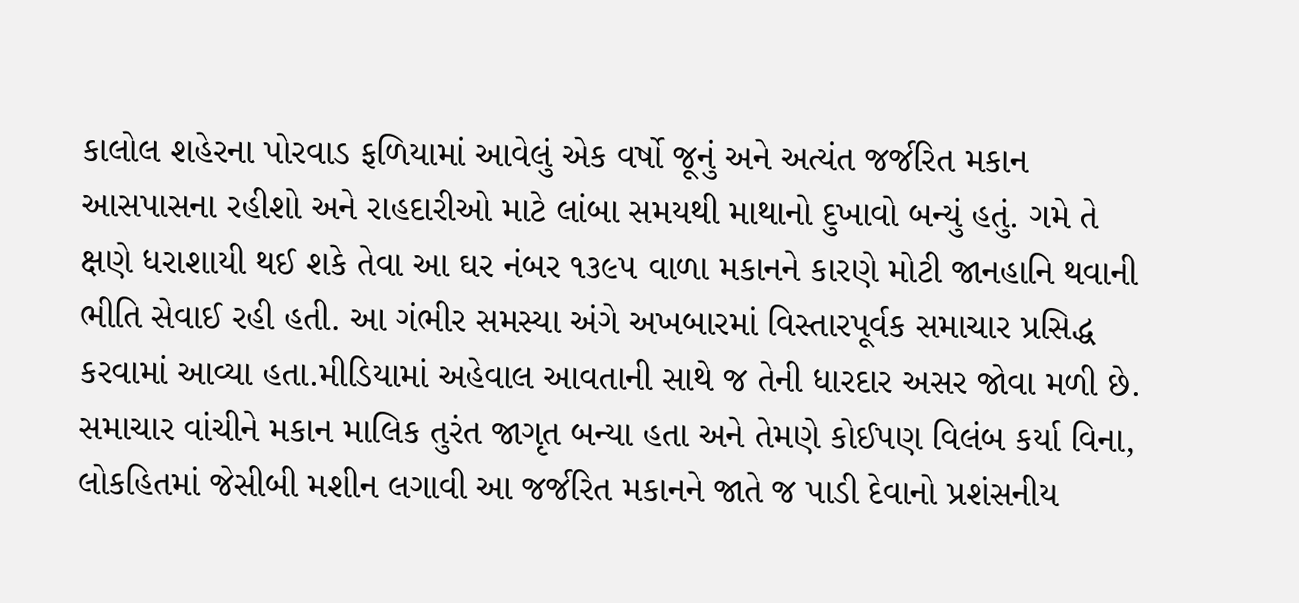કાલોલ શહેરના પોરવાડ ફળિયામાં આવેલું એક વર્ષો જૂનું અને અત્યંત જર્જરિત મકાન આસપાસના રહીશો અને રાહદારીઓ માટે લાંબા સમયથી માથાનો દુખાવો બન્યું હતું. ગમે તે ક્ષણે ધરાશાયી થઈ શકે તેવા આ ઘર નંબર ૧૩૯૫ વાળા મકાનને કારણે મોટી જાનહાનિ થવાની ભીતિ સેવાઈ રહી હતી. આ ગંભીર સમસ્યા અંગે અખબારમાં વિસ્તારપૂર્વક સમાચાર પ્રસિદ્ધ કરવામાં આવ્યા હતા.મીડિયામાં અહેવાલ આવતાની સાથે જ તેની ધારદાર અસર જોવા મળી છે. સમાચાર વાંચીને મકાન માલિક તુરંત જાગૃત બન્યા હતા અને તેમણે કોઈપણ વિલંબ કર્યા વિના, લોકહિતમાં જેસીબી મશીન લગાવી આ જર્જરિત મકાનને જાતે જ પાડી દેવાનો પ્રશંસનીય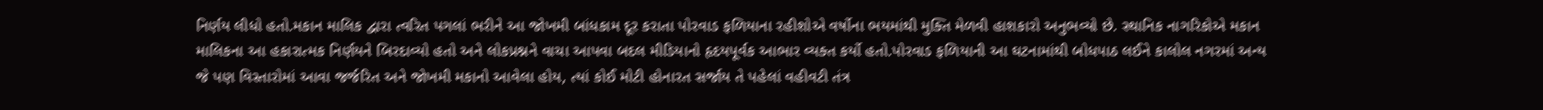નિર્ણય લીધો હતો.મકાન માલિક દ્વારા ત્વરિત પગલાં ભરીને આ જોખમી બાંધકામ દૂર કરાતા પોરવાડ ફળિયાના રહીશોએ વર્ષોના ભયમાંથી મુક્તિ મેળવી હાશકારો અનુભવ્યો છે. સ્થાનિક નાગરિકોએ મકાન માલિકના આ હકારાત્મક નિર્ણયને બિરદાવ્યો હતો અને લોકપ્રશ્નને વાચા આપવા બદલ મીડિયાનો હૃદયપૂર્વક આભાર વ્યક્ત કર્યો હતો.પોરવાડ ફળિયાની આ ઘટનામાંથી બોધપાઠ લઈને કાલોલ નગરમાં અન્ય જે પણ વિસ્તારોમાં આવા જર્જરિત અને જોખમી મકાનો આવેલા હોય, ત્યાં કોઈ મોટી હોનારત સર્જાય તે પહેલાં વહીવટી તંત્ર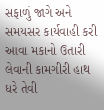સફાળું જાગે અને સમયસર કાર્યવાહી કરી આવા મકાનો ઉતારી લેવાની કામગીરી હાથ ધરે તેવી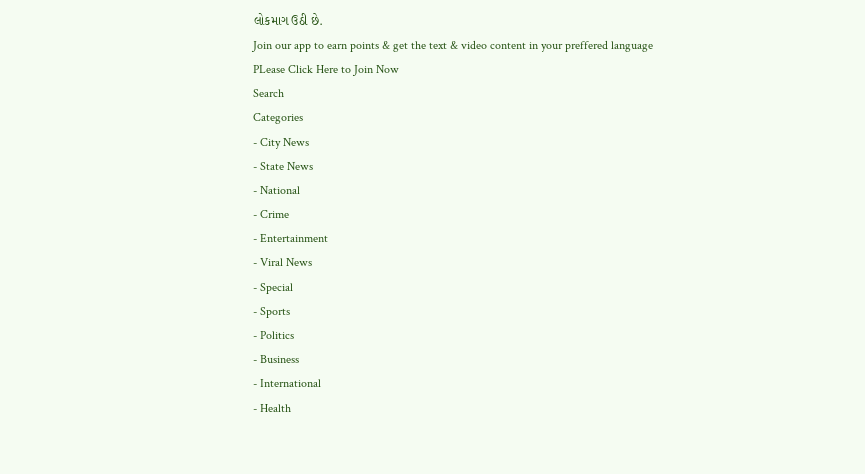લોકમાગ ઉઠી છે.
Join our app to earn points & get the text & video content in your preffered language
PLease Click Here to Join Now
Search
Categories
- City News
- State News
- National
- Crime
- Entertainment
- Viral News
- Special
- Sports
- Politics
- Business
- International
- Health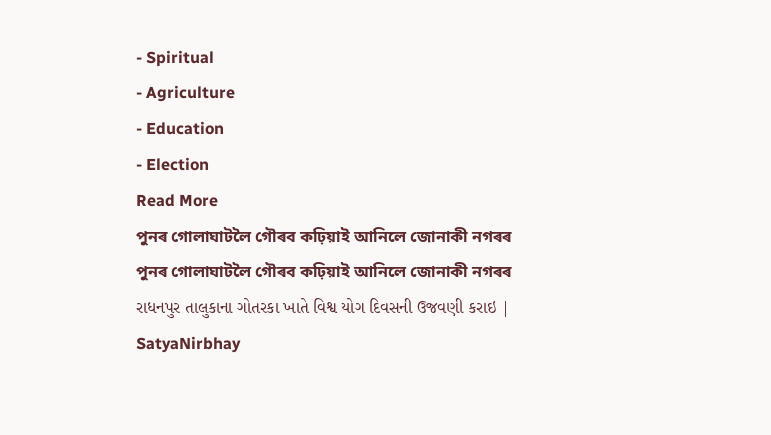- Spiritual
- Agriculture
- Education
- Election
Read More
পুনৰ গোলাঘাটলৈ গৌৰব কঢ়িয়াই আনিলে জোনাকী নগৰৰ
পুনৰ গোলাঘাটলৈ গৌৰব কঢ়িয়াই আনিলে জোনাকী নগৰৰ
રાધનપુર તાલુકાના ગોતરકા ખાતે વિશ્વ યોગ દિવસની ઉજવણી કરાઇ | SatyaNirbhay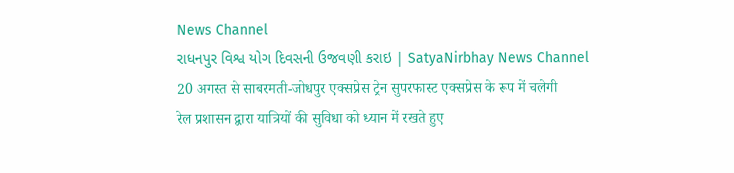News Channel
રાધનપુર વિશ્વ યોગ દિવસની ઉજવણી કરાઇ | SatyaNirbhay News Channel
20 अगस्त से साबरमती-जोधपुर एक्सप्रेस ट्रेन सुपरफास्ट एक्सप्रेस के रूप में चलेगी
रेल प्रशासन द्वारा यात्रियों की सुविधा को ध्यान में रखते हुए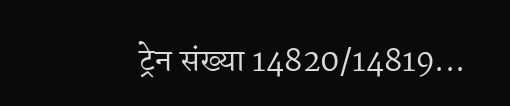ट्रेन संख्या 14820/14819...